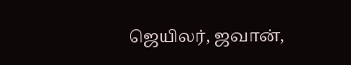ஜெயிலர், ஜவான்,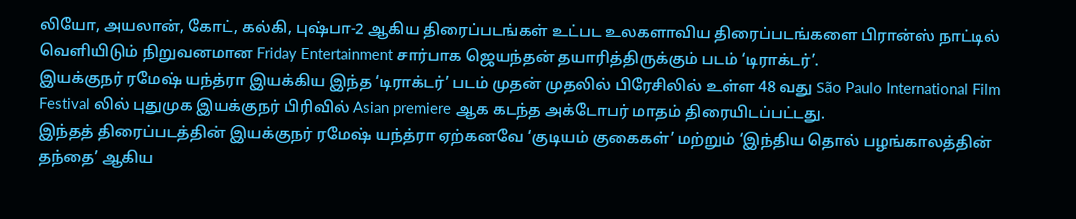லியோ, அயலான், கோட், கல்கி, புஷ்பா-2 ஆகிய திரைப்படங்கள் உட்பட உலகளாவிய திரைப்படங்களை பிரான்ஸ் நாட்டில் வெளியிடும் நிறுவனமான Friday Entertainment சார்பாக ஜெயந்தன் தயாரித்திருக்கும் படம் ‘டிராக்டர்’.
இயக்குநர் ரமேஷ் யந்த்ரா இயக்கிய இந்த ‘டிராக்டர்’ படம் முதன் முதலில் பிரேசிலில் உள்ள 48 வது São Paulo International Film Festival லில் புதுமுக இயக்குநர் பிரிவில் Asian premiere ஆக கடந்த அக்டோபர் மாதம் திரையிடப்பட்டது.
இந்தத் திரைப்படத்தின் இயக்குநர் ரமேஷ் யந்த்ரா ஏற்கனவே ‘குடியம் குகைகள்’ மற்றும் ‘இந்திய தொல் பழங்காலத்தின் தந்தை’ ஆகிய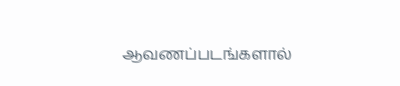ஆவணப்படங்களால்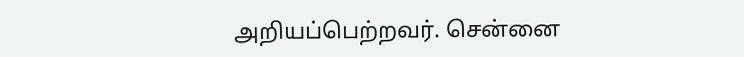அறியப்பெற்றவர். சென்னை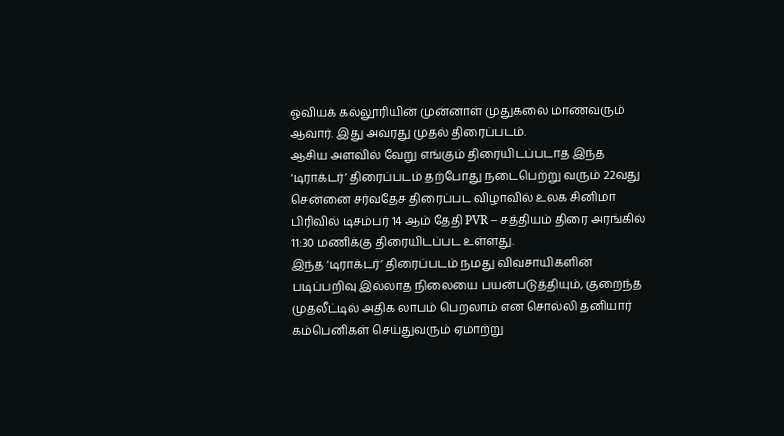ஓவியக் கல்லூரியின் முன்னாள் முதுகலை மாணவரும் ஆவார். இது அவரது முதல் திரைப்படம்.
ஆசிய அளவில் வேறு எங்கும் திரையிடப்படாத இந்த ‘டிராக்டர்’ திரைப்படம் தற்போது நடைபெற்று வரும் 22வது சென்னை சர்வதேச திரைப்பட விழாவில் உலக சினிமா பிரிவில் டிசம்பர் 14 ஆம் தேதி PVR – சத்தியம் திரை அரங்கில் 11:30 மணிக்கு திரையிடப்பட உள்ளது.
இந்த ‘டிராக்டர்’ திரைப்படம் நமது விவசாயிகளின் படிப்பறிவு இல்லாத நிலையை பயன்படுத்தியும், குறைந்த முதலீட்டில் அதிக லாபம் பெறலாம் என சொல்லி தனியார் கம்பெனிகள் செய்துவரும் ஏமாற்று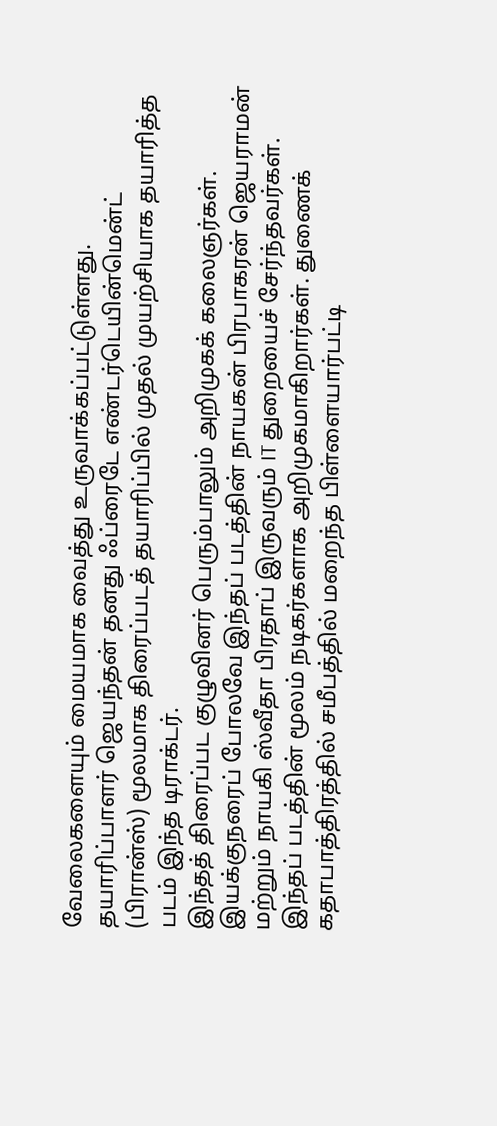வேலைகளையும் மையமாக வைத்து உருவாக்கப்பட்டுள்ளது.
தயாரிப்பாளர் ஜெயந்தன் தனது ஃப்ரைடே எண்டர்டெயின்மென்ட் (பிரான்ஸ்) மூலமாக திரைப்படத் தயாரிப்பில் முதல் முயற்சியாக தயாரித்த படம் இந்த டிராக்டர்.
இந்தத் திரைப்பட குழுவினர் பெரும்பாலும் அறிமுகக் கலைஞர்கள். இயக்குநரைப் போலவே இந்தப் படத்தின் நாயகன் பிரபாகரன் ஜெயராமன் மற்றும் நாயகி ஸ்வீதா பிரதாப் இருவரும் IT துறையைச் சேர்ந்தவர்கள்.
இந்தப் படத்தின் மூலம் நடிகர்களாக அறிமுகமாகிறார்கள். துணைக் கதாபாத்திரத்தில் சமீபத்தில் மறைந்த பிள்ளையார்பட்டி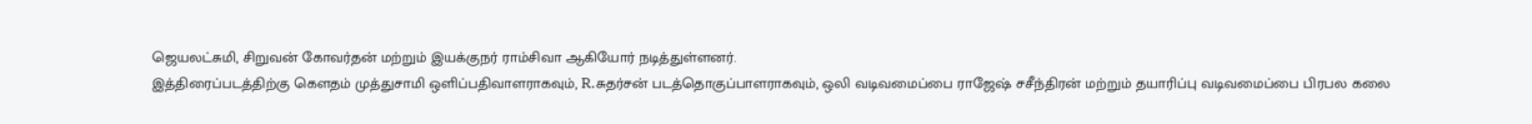ஜெயலட்சுமி, சிறுவன் கோவர்தன் மற்றும் இயக்குநர் ராம்சிவா ஆகியோர் நடித்துள்ளனர்.
இத்திரைப்படத்திற்கு கௌதம் முத்துசாமி ஒளிப்பதிவாளராகவும், R.சுதர்சன் படத்தொகுப்பாளராகவும், ஒலி வடிவமைப்பை ராஜேஷ் சசீந்திரன் மற்றும் தயாரிப்பு வடிவமைப்பை பிரபல கலை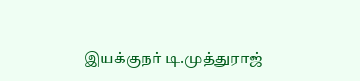இயக்குநர் டி.முத்துராஜ்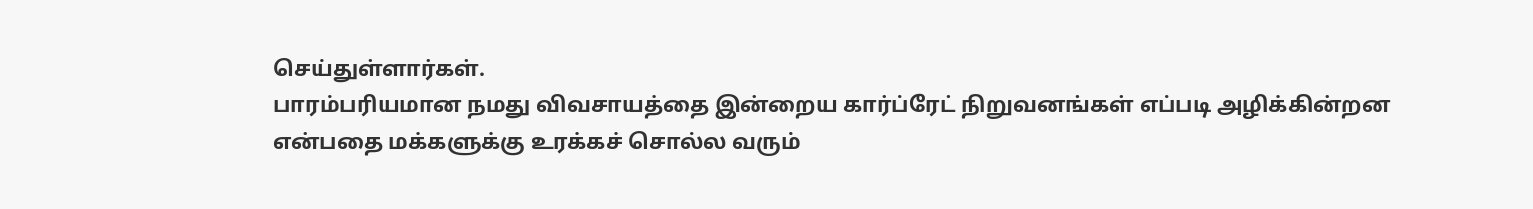செய்துள்ளார்கள்.
பாரம்பரியமான நமது விவசாயத்தை இன்றைய கார்ப்ரேட் நிறுவனங்கள் எப்படி அழிக்கின்றன என்பதை மக்களுக்கு உரக்கச் சொல்ல வரும்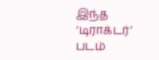இந்த ‘டிராக்டர்’ படம்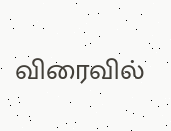விரைவில்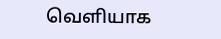வெளியாக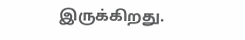இருக்கிறது.